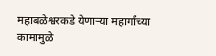महाबळेश्वरकडे येणाऱ्या महार्गांच्या कामामुळे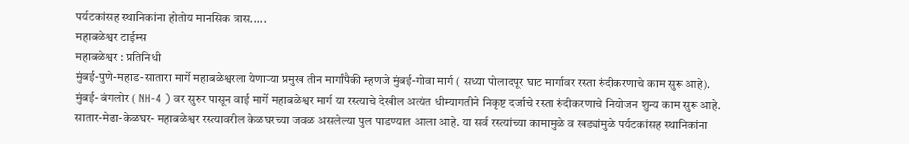पर्यटकांसह स्थानिकांना होतोय मानसिक त्रास.....
महाबळेश्वर टाईम्स
महाबळेश्वर : प्रतिनिधी
मुंबई-पुणे-महाड-सातारा मार्गे महाबळेश्वरला येणाऱ्या प्रमुख तीन मार्गांपैकी म्हणजे मुंबई-गोवा मार्ग ( सध्या पोलादपूर घाट मार्गावर रस्ता रुंदीकरणाचे काम सुरू आहे). मुंबई- बंगलोर ( NH-4 ) वर सुरुर पासून वाई मार्गे महाबळेश्वर मार्ग या रस्त्याचे देखील अत्यंत धीम्यागतीने निकृष्ट दर्जाचे रस्ता रुंदीकरणाचे नियोजन शुन्य काम सुरू आहे. सातार-मेढा-केळघर- महाबळेश्वर रस्त्यावरील केळघरच्या जवळ असलेल्या पुल पाडण्यात आला आहे. या सर्व रस्त्यांच्या कामामुळे व खड्यांमुळे पर्यटकांसह स्थानिकांना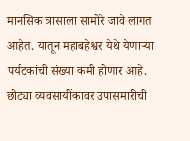मानसिक त्रासाला सामोरे जावे लागत आहेत. यातून महाबहेश्वर येथे येणाऱ्या पर्यटकांची संख्या कमी होणार आहे. छोट्या व्यवसायींकावर उपासमारीची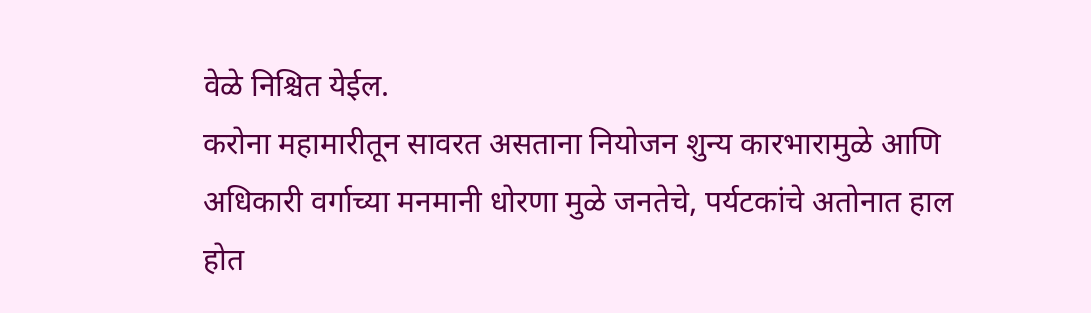वेळे निश्चित येईल.
करोना महामारीतून सावरत असताना नियोजन शुन्य कारभारामुळे आणि अधिकारी वर्गाच्या मनमानी धोरणा मुळे जनतेचे, पर्यटकांचे अतोनात हाल होत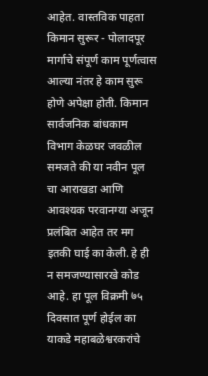आहेत. वास्तविक पाहता किमान सुरूर - पोलादपूर मार्गाचे संपूर्ण काम पूर्णत्वास आल्या नंतर हे काम सुरू होणे अपेक्षा होती. किमान सार्वजनिक बांधकाम विभाग केळघर जवळील समजते की या नवीन पूल चा आराखडा आणि आवश्यक परवानग्या अजून प्रलंबित आहेत तर मग इतकी घाई का केली. हे ही न समजण्यासारखे कोड आहे. हा पूल विक्रमी ७५ दिवसात पूर्ण होईल का याकडे महाबळेश्वरकरांचे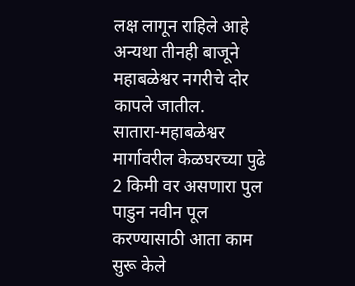लक्ष लागून राहिले आहे अन्यथा तीनही बाजूने महाबळेश्वर नगरीचे दोर कापले जातील.
सातारा-महाबळेश्वर मार्गावरील केळघरच्या पुढे 2 किमी वर असणारा पुल पाडुन नवीन पूल करण्यासाठी आता काम सुरू केले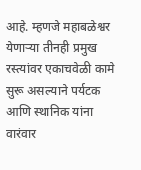आहे. म्हणजे महाबळेश्वर येणाऱ्या तीनही प्रमुख रस्त्यांवर एकाचवेळी कामे सुरू असल्याने पर्यटक आणि स्थानिक यांना वारंवार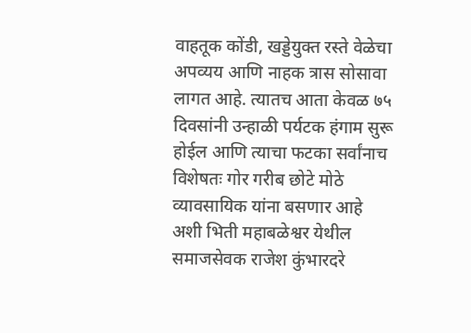वाहतूक कोंडी, खड्डेयुक्त रस्ते वेळेचा अपव्यय आणि नाहक त्रास सोसावा लागत आहे. त्यातच आता केवळ ७५ दिवसांनी उन्हाळी पर्यटक हंगाम सुरू होईल आणि त्याचा फटका सर्वांनाच विशेषतः गोर गरीब छोटे मोठे व्यावसायिक यांना बसणार आहे अशी भिती महाबळेश्वर येथील समाजसेवक राजेश कुंभारदरे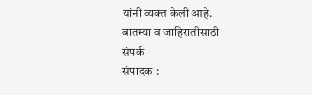यांनी व्यक्त केली आहे.
बातम्या व जाहिरातीसाठी
संपर्क
संपादक :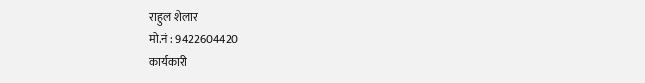राहुल शेलार
मो.नं : 9422604420
कार्यकारी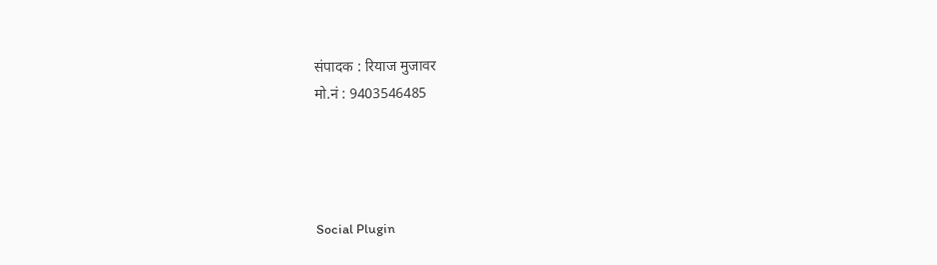संपादक : रियाज मुजावर
मो.नं : 9403546485




Social Plugin